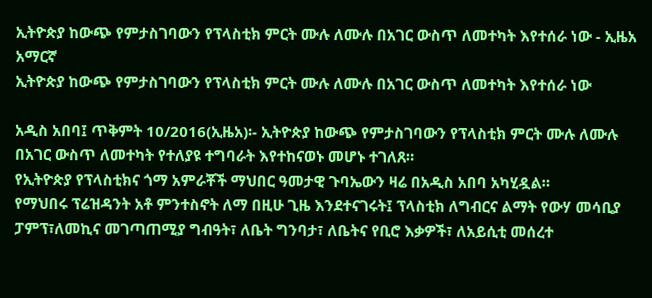ኢትዮጵያ ከውጭ የምታስገባውን የፕላስቲክ ምርት ሙሉ ለሙሉ በአገር ውስጥ ለመተካት እየተሰራ ነው - ኢዜአ አማርኛ
ኢትዮጵያ ከውጭ የምታስገባውን የፕላስቲክ ምርት ሙሉ ለሙሉ በአገር ውስጥ ለመተካት እየተሰራ ነው

አዲስ አበባ፤ ጥቅምት 10/2016(ኢዜአ)፡- ኢትዮጵያ ከውጭ የምታስገባውን የፕላስቲክ ምርት ሙሉ ለሙሉ በአገር ውስጥ ለመተካት የተለያዩ ተግባራት እየተከናወኑ መሆኑ ተገለጸ።
የኢትዮጵያ የፕላስቲክና ጎማ አምራቾች ማህበር ዓመታዊ ጉባኤውን ዛሬ በአዲስ አበባ አካሂዷል።
የማህበሩ ፕሬዝዳንት አቶ ምንተስኖት ለማ በዚሁ ጊዜ እንደተናገሩት፤ ፕላስቲክ ለግብርና ልማት የውሃ መሳቢያ ፓምፕ፣ለመኪና መገጣጠሚያ ግብዓት፣ ለቤት ግንባታ፣ ለቤትና የቢሮ እቃዎች፣ ለአይሲቲ መሰረተ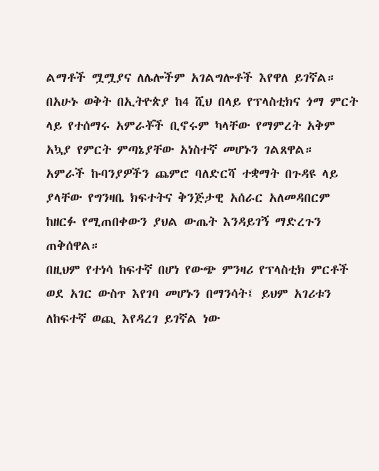ልማቶች ሟሟያና ለሌሎችም አገልግሎቶች እየዋለ ይገኛል።
በአሁኑ ወቅት በኢትዮጵያ ከ4 ሺህ በላይ የፕላስቲክና ጎማ ምርት ላይ የተሰማሩ አምራቾች ቢኖሩም ካላቸው የማምረት አቅም አኳያ የምርት ምጣኔያቸው አነስተኛ መሆኑን ገልጸዋል።
አምራች ኩባንያዎችን ጨምሮ ባለድርሻ ተቋማት በጉዳዩ ላይ ያላቸው የግንዛቤ ክፍተትና ቅንጅታዊ አሰራር አለመዳበርም ከዘርፉ የሚጠበቀውን ያህል ውጤት እንዳይገኝ ማድረጉን ጠቅሰዋል።
በዚህም የተነሳ ከፍተኛ በሆነ የውጭ ምንዛሪ የፕላስቲክ ምርቶች ወደ አገር ውስጥ እየገባ መሆኑን በማንሳት፤ ይህም አገሪቱን ለከፍተኛ ወጪ እየዳረገ ይገኛል ነው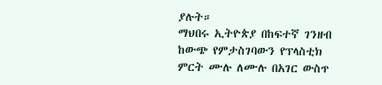ያሉት።
ማህበሩ ኢትዮጵያ በከፍተኛ ገንዘብ ከውጭ የምታስገባውን የፕላስቲክ ምርት ሙሉ ለሙሉ በአገር ውስጥ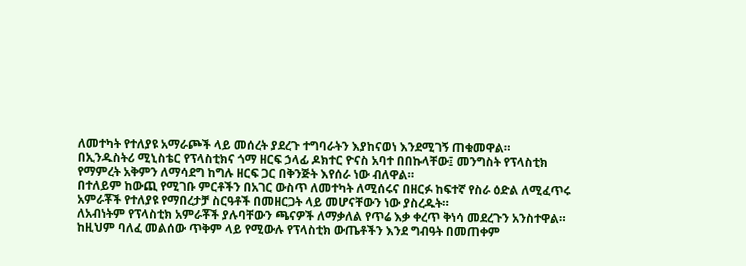ለመተካት የተለያዩ አማራጮች ላይ መሰረት ያደረጉ ተግባራትን እያከናወነ እንደሚገኝ ጠቁመዋል።
በኢንዱስትሪ ሚኒስቴር የፕላስቲክና ጎማ ዘርፍ ኃላፊ ዶክተር ዮናስ አባተ በበኩላቸው፤ መንግስት የፕላስቲክ የማምረት አቅምን ለማሳደግ ከግሉ ዘርፍ ጋር በቅንጅት እየሰራ ነው ብለዋል።
በተለይም ከውጪ የሚገቡ ምርቶችን በአገር ውስጥ ለመተካት ለሚሰሩና በዘርፉ ከፍተኛ የስራ ዕድል ለሚፈጥሩ አምራቾች የተለያዩ የማበረታቻ ስርዓቶች በመዘርጋት ላይ መሆናቸውን ነው ያስረዱት።
ለአብነትም የፕላስቲክ አምራቾች ያሉባቸውን ጫናዎች ለማቃለል የጥሬ እቃ ቀረጥ ቅነሳ መደረጉን አንስተዋል።
ከዚህም ባለፈ መልሰው ጥቅም ላይ የሚውሉ የፕላስቲክ ውጤቶችን እንደ ግብዓት በመጠቀም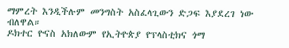ማምረት እንዲችሉም መንግስት አስፈላጊውን ድጋፍ እያደረገ ነው ብለዋል።
ዶክተር ዮናስ አክለውም የኢትዮጵያ የፕላስቲክና ጎማ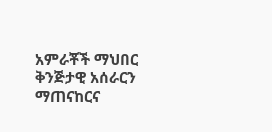አምራቾች ማህበር ቅንጅታዊ አሰራርን ማጠናከርና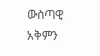ውስጣዊ አቅምን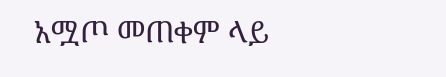አሟጦ መጠቀም ላይ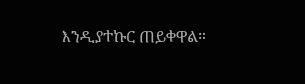እንዲያተኩር ጠይቀዋል።